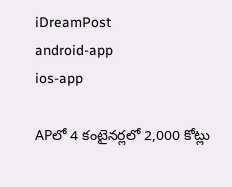iDreamPost
android-app
ios-app

APలో 4 కంటైనర్లలో 2,000 కోట్లు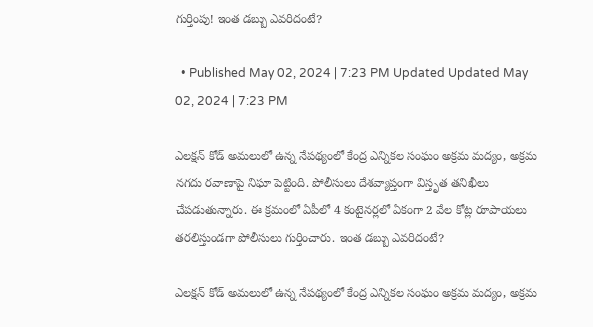గుర్తింపు! ఇంత డబ్బు ఎవరిదంటే?

  • Published May 02, 2024 | 7:23 PM Updated Updated May 02, 2024 | 7:23 PM

ఎలక్షన్ కోడ్ అమలులో ఉన్న నేపథ్యంలో కేంద్ర ఎన్నికల సంఘం అక్రమ మద్యం, అక్రమ నగదు రవాణాపై నిఘా పెట్టింది. పోలీసులు దేశవ్యాప్తంగా విస్తృత తనిఖీలు చేపడుతున్నారు. ఈ క్రమంలో ఏపీలో 4 కంటైనర్లలో ఏకంగా 2 వేల కోట్ల రూపాయలు తరలిస్తుండగా పోలీసులు గుర్తించారు. ఇంత డబ్బు ఎవరిదంటే?

ఎలక్షన్ కోడ్ అమలులో ఉన్న నేపథ్యంలో కేంద్ర ఎన్నికల సంఘం అక్రమ మద్యం, అక్రమ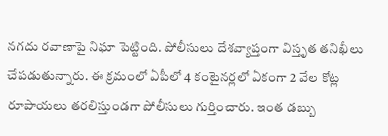నగదు రవాణాపై నిఘా పెట్టింది. పోలీసులు దేశవ్యాప్తంగా విస్తృత తనిఖీలు చేపడుతున్నారు. ఈ క్రమంలో ఏపీలో 4 కంటైనర్లలో ఏకంగా 2 వేల కోట్ల రూపాయలు తరలిస్తుండగా పోలీసులు గుర్తించారు. ఇంత డబ్బు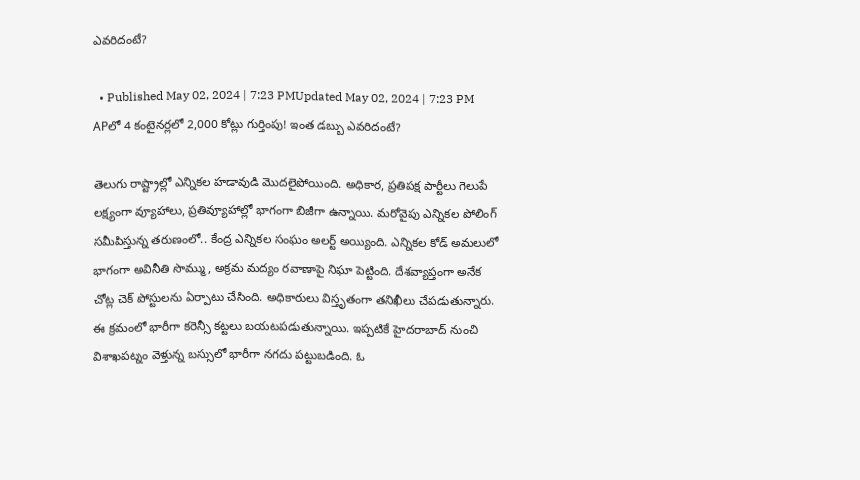ఎవరిదంటే?

  • Published May 02, 2024 | 7:23 PMUpdated May 02, 2024 | 7:23 PM
APలో 4 కంటైనర్లలో 2,000 కోట్లు గుర్తింపు! ఇంత డబ్బు ఎవరిదంటే?

తెలుగు రాష్ట్రాల్లో ఎన్నికల హడావుడి మొదలైపోయింది. అధికార, ప్రతిపక్ష పార్టీలు గెలుపే లక్ష్యంగా వ్యూహాలు, ప్రతివ్యూహాల్లో భాగంగా బిజీగా ఉన్నాయి. మరోవైపు ఎన్నికల పోలింగ్ సమీపిస్తున్న తరుణంలో.. కేంద్ర ఎన్నికల సంఘం అలర్ట్ అయ్యింది. ఎన్నికల కోడ్ అమలులో భాగంగా అవినీతి సొమ్ము, అక్రమ మద్యం రవాణాపై నిఘా పెట్టింది. దేశవ్యాప్తంగా అనేక చోట్ల చెక్ పోస్టులను ఏర్పాటు చేసింది. అధికారులు విస్తృతంగా తనిఖీలు చేపడుతున్నారు. ఈ క్రమంలో భారీగా కరెన్సీ కట్టలు బయటపడుతున్నాయి. ఇప్పటికే హైదరాబాద్ నుంచి విశాఖపట్నం వెళ్తున్న బస్సులో భారీగా నగదు పట్టుబడింది. ఓ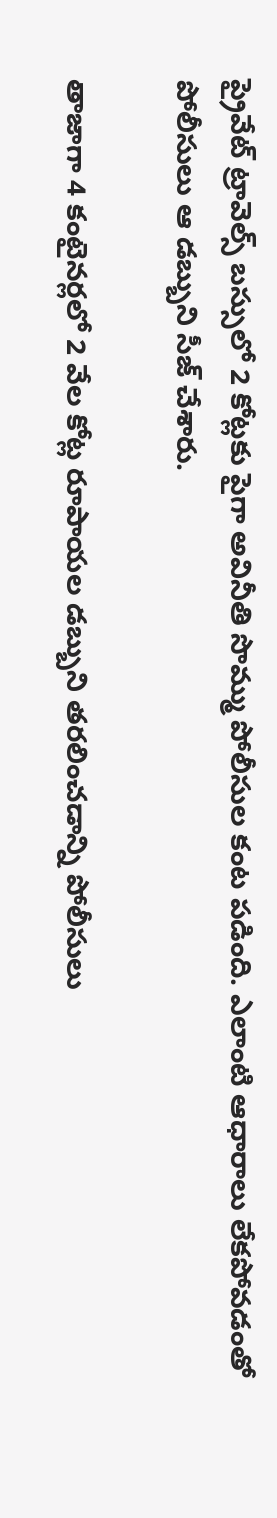ప్రైవేట్ ట్రావెల్స్ బస్సులో 2 కోట్లకు పైగా అవినీతి సొమ్ము పోలీసుల కంట పడింది. ఎలాంటి ఆధారాలు లేకపోవడంతో పోలీసులు ఆ డబ్బుని సీజ్ చేశారు.

తాజాగా 4 కంటైనర్లలో 2 వేల కోట్ల రూపాయల డబ్బుని తరలించడాన్ని పోలీసులు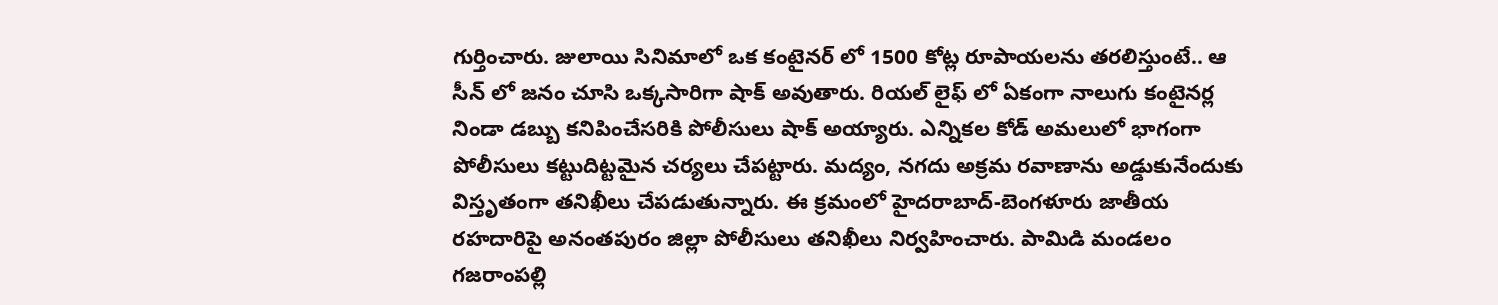గుర్తించారు. జులాయి సినిమాలో ఒక కంటైనర్ లో 1500 కోట్ల రూపాయలను తరలిస్తుంటే.. ఆ సీన్ లో జనం చూసి ఒక్కసారిగా షాక్ అవుతారు. రియల్ లైఫ్ లో ఏకంగా నాలుగు కంటైనర్ల నిండా డబ్బు కనిపించేసరికి పోలీసులు షాక్ అయ్యారు. ఎన్నికల కోడ్ అమలులో భాగంగా పోలీసులు కట్టుదిట్టమైన చర్యలు చేపట్టారు. మద్యం, నగదు అక్రమ రవాణాను అడ్డుకునేందుకు విస్తృతంగా తనిఖీలు చేపడుతున్నారు. ఈ క్రమంలో హైదరాబాద్-బెంగళూరు జాతీయ రహదారిపై అనంతపురం జిల్లా పోలీసులు తనిఖీలు నిర్వహించారు. పామిడి మండలం గజరాంపల్లి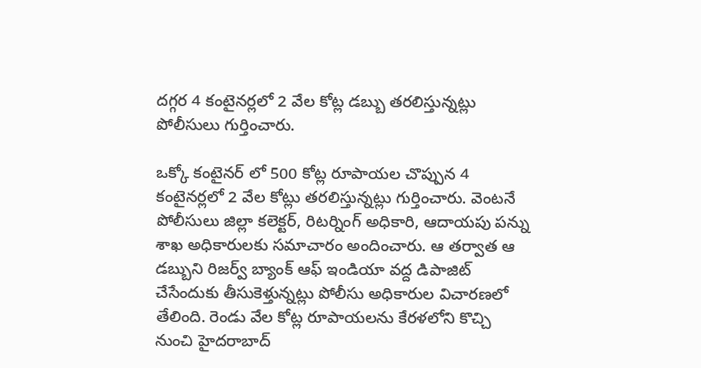దగ్గర 4 కంటైనర్లలో 2 వేల కోట్ల డబ్బు తరలిస్తున్నట్లు పోలీసులు గుర్తించారు.

ఒక్కో కంటైనర్ లో 500 కోట్ల రూపాయల చొప్పున 4 కంటైనర్లలో 2 వేల కోట్లు తరలిస్తున్నట్లు గుర్తించారు. వెంటనే పోలీసులు జిల్లా కలెక్టర్, రిటర్నింగ్ అధికారి, ఆదాయపు పన్ను శాఖ అధికారులకు సమాచారం అందించారు. ఆ తర్వాత ఆ డబ్బుని రిజర్వ్ బ్యాంక్ ఆఫ్ ఇండియా వద్ద డిపాజిట్ చేసేందుకు తీసుకెళ్తున్నట్లు పోలీసు అధికారుల విచారణలో తేలింది. రెండు వేల కోట్ల రూపాయలను కేరళలోని కొచ్చి నుంచి హైదరాబాద్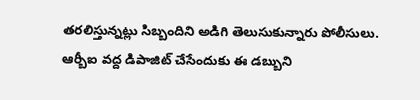తరలిస్తున్నట్లు సిబ్బందిని అడిగి తెలుసుకున్నారు పోలీసులు. ఆర్బీఐ వద్ద డిపాజిట్ చేసేందుకు ఈ డబ్బుని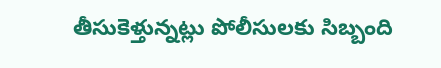తీసుకెళ్తున్నట్లు పోలీసులకు సిబ్బంది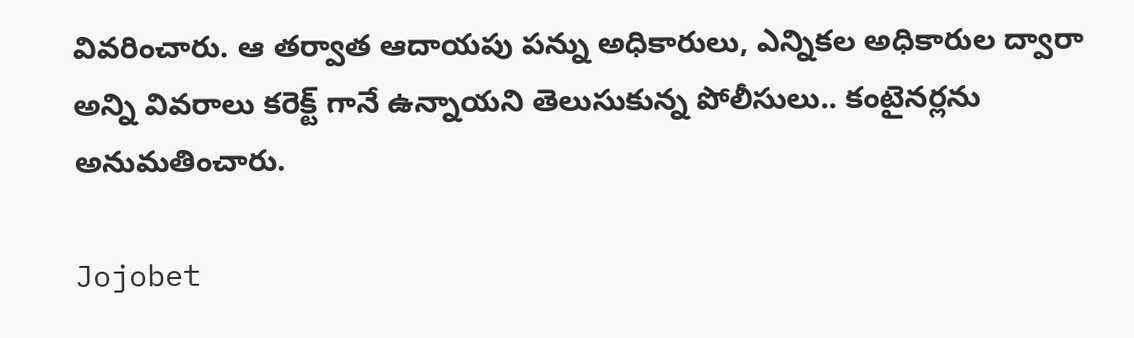వివరించారు. ఆ తర్వాత ఆదాయపు పన్ను అధికారులు, ఎన్నికల అధికారుల ద్వారా అన్ని వివరాలు కరెక్ట్ గానే ఉన్నాయని తెలుసుకున్న పోలీసులు.. కంటైనర్లను అనుమతించారు.

Jojobet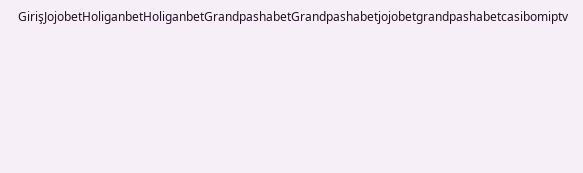GirişJojobetHoliganbetHoliganbetGrandpashabetGrandpashabetjojobetgrandpashabetcasibomiptv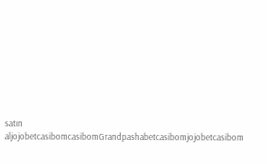satın aljojobetcasibomcasibomGrandpashabetcasibomjojobetcasibom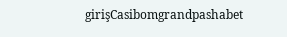girişCasibomgrandpashabet